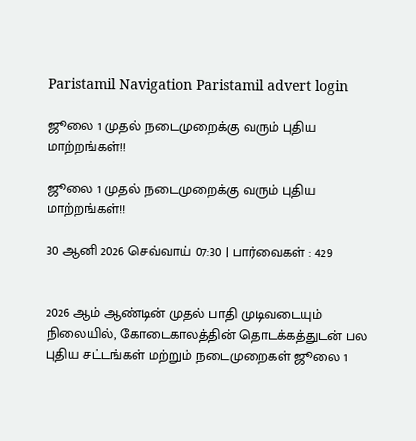Paristamil Navigation Paristamil advert login

ஜூலை 1 முதல் நடைமுறைக்கு வரும் புதிய மாற்றங்கள்!!

ஜூலை 1 முதல் நடைமுறைக்கு வரும் புதிய மாற்றங்கள்!!

30 ஆனி 2026 செவ்வாய் 07:30 | பார்வைகள் : 429


2026 ஆம் ஆண்டின் முதல் பாதி முடிவடையும் நிலையில், கோடைகாலத்தின் தொடக்கத்துடன் பல புதிய சட்டங்கள் மற்றும் நடைமுறைகள் ஜூலை 1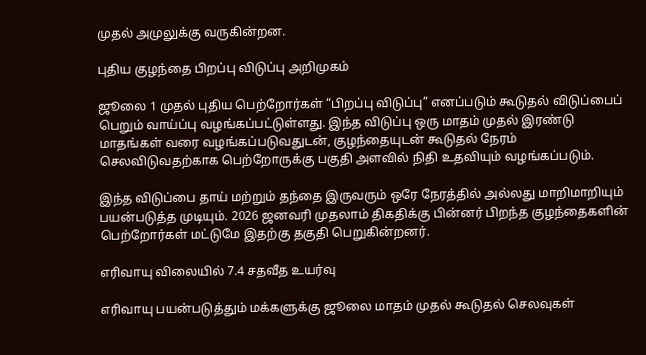முதல் அமுலுக்கு வருகின்றன.

புதிய குழந்தை பிறப்பு விடுப்பு அறிமுகம்

ஜூலை 1 முதல் புதிய பெற்றோர்கள் “பிறப்பு விடுப்பு” எனப்படும் கூடுதல் விடுப்பைப் பெறும் வாய்ப்பு வழங்கப்பட்டுள்ளது. இந்த விடுப்பு ஒரு மாதம் முதல் இரண்டு மாதங்கள் வரை வழங்கப்படுவதுடன், குழந்தையுடன் கூடுதல் நேரம் செலவிடுவதற்காக பெற்றோருக்கு பகுதி அளவில் நிதி உதவியும் வழங்கப்படும்.

இந்த விடுப்பை தாய் மற்றும் தந்தை இருவரும் ஒரே நேரத்தில் அல்லது மாறிமாறியும் பயன்படுத்த முடியும். 2026 ஜனவரி முதலாம் திகதிக்கு பின்னர் பிறந்த குழந்தைகளின் பெற்றோர்கள் மட்டுமே இதற்கு தகுதி பெறுகின்றனர்.

எரிவாயு விலையில் 7.4 சதவீத உயர்வு

எரிவாயு பயன்படுத்தும் மக்களுக்கு ஜூலை மாதம் முதல் கூடுதல் செலவுகள்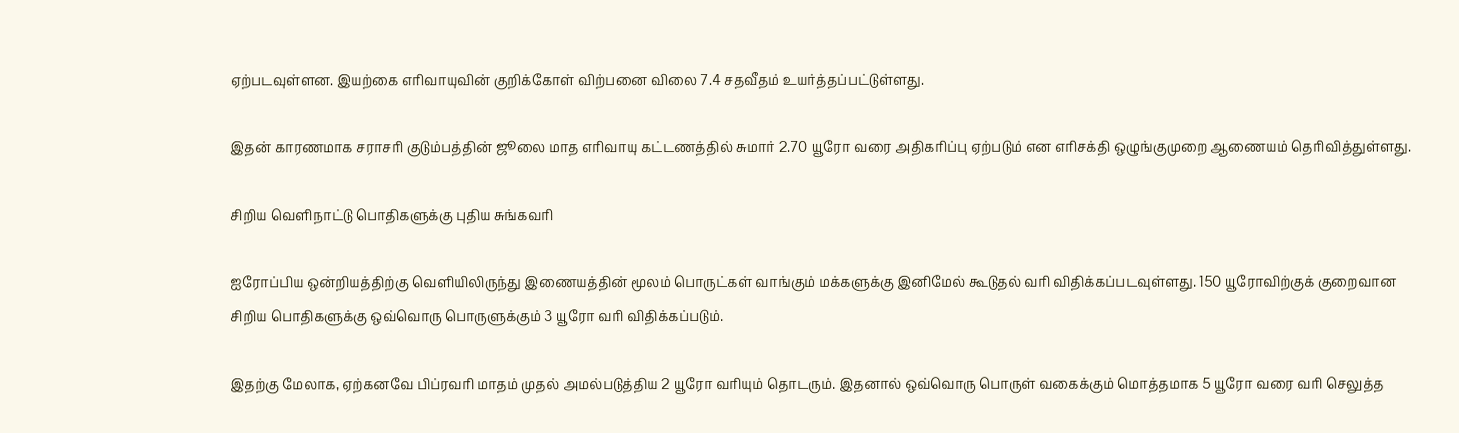ஏற்படவுள்ளன. இயற்கை எரிவாயுவின் குறிக்கோள் விற்பனை விலை 7.4 சதவீதம் உயர்த்தப்பட்டுள்ளது.

இதன் காரணமாக சராசரி குடும்பத்தின் ஜூலை மாத எரிவாயு கட்டணத்தில் சுமார் 2.70 யூரோ வரை அதிகரிப்பு ஏற்படும் என எரிசக்தி ஒழுங்குமுறை ஆணையம் தெரிவித்துள்ளது.

சிறிய வெளிநாட்டு பொதிகளுக்கு புதிய சுங்கவரி

ஐரோப்பிய ஒன்றியத்திற்கு வெளியிலிருந்து இணையத்தின் மூலம் பொருட்கள் வாங்கும் மக்களுக்கு இனிமேல் கூடுதல் வரி விதிக்கப்படவுள்ளது. 150 யூரோவிற்குக் குறைவான சிறிய பொதிகளுக்கு ஒவ்வொரு பொருளுக்கும் 3 யூரோ வரி விதிக்கப்படும்.

இதற்கு மேலாக, ஏற்கனவே பிப்ரவரி மாதம் முதல் அமல்படுத்திய 2 யூரோ வரியும் தொடரும். இதனால் ஒவ்வொரு பொருள் வகைக்கும் மொத்தமாக 5 யூரோ வரை வரி செலுத்த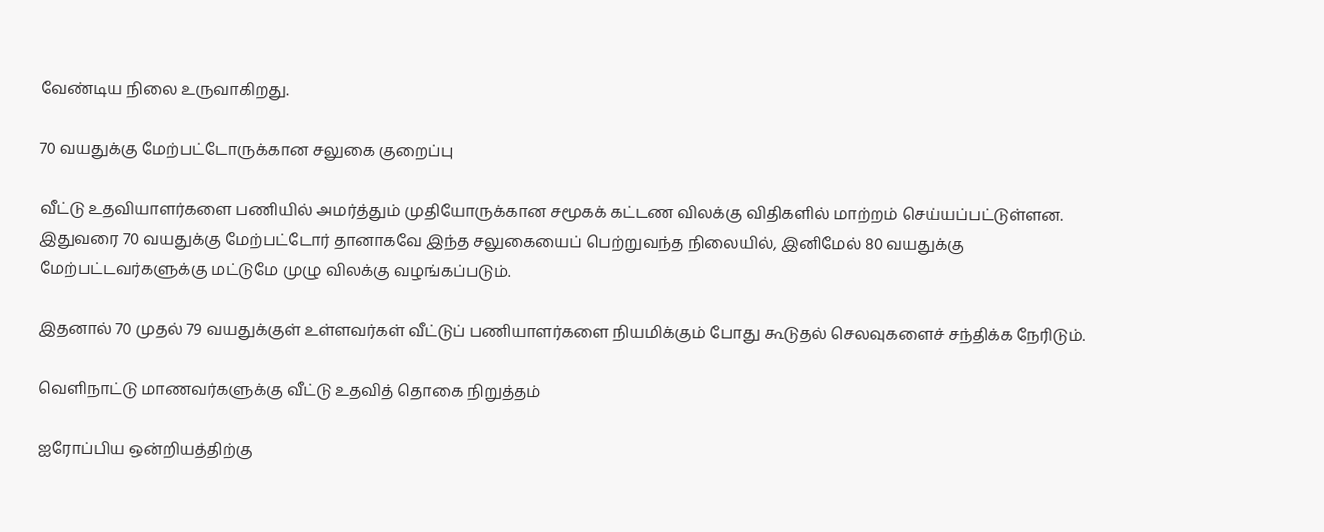வேண்டிய நிலை உருவாகிறது.

70 வயதுக்கு மேற்பட்டோருக்கான சலுகை குறைப்பு

வீட்டு உதவியாளர்களை பணியில் அமர்த்தும் முதியோருக்கான சமூகக் கட்டண விலக்கு விதிகளில் மாற்றம் செய்யப்பட்டுள்ளன. இதுவரை 70 வயதுக்கு மேற்பட்டோர் தானாகவே இந்த சலுகையைப் பெற்றுவந்த நிலையில், இனிமேல் 80 வயதுக்கு மேற்பட்டவர்களுக்கு மட்டுமே முழு விலக்கு வழங்கப்படும்.

இதனால் 70 முதல் 79 வயதுக்குள் உள்ளவர்கள் வீட்டுப் பணியாளர்களை நியமிக்கும் போது கூடுதல் செலவுகளைச் சந்திக்க நேரிடும்.

வெளிநாட்டு மாணவர்களுக்கு வீட்டு உதவித் தொகை நிறுத்தம்

ஐரோப்பிய ஒன்றியத்திற்கு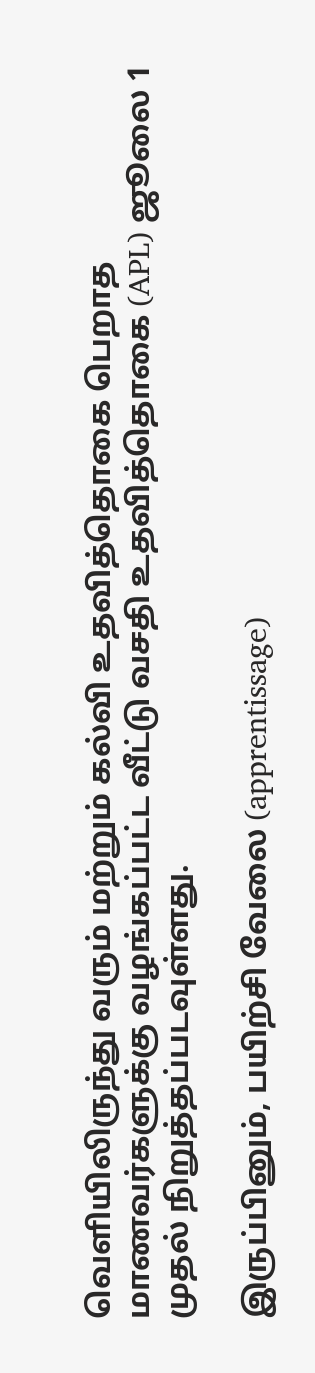வெளியிலிருந்து வரும் மற்றும் கல்வி உதவித்தொகை பெறாத மாணவர்களுக்கு வழங்கப்பட்ட வீட்டு வசதி உதவித்தொகை (APL) ஜூலை 1 முதல் நிறுத்தப்படவுள்ளது.

இருப்பினும், பயிற்சி வேலை (apprentissage)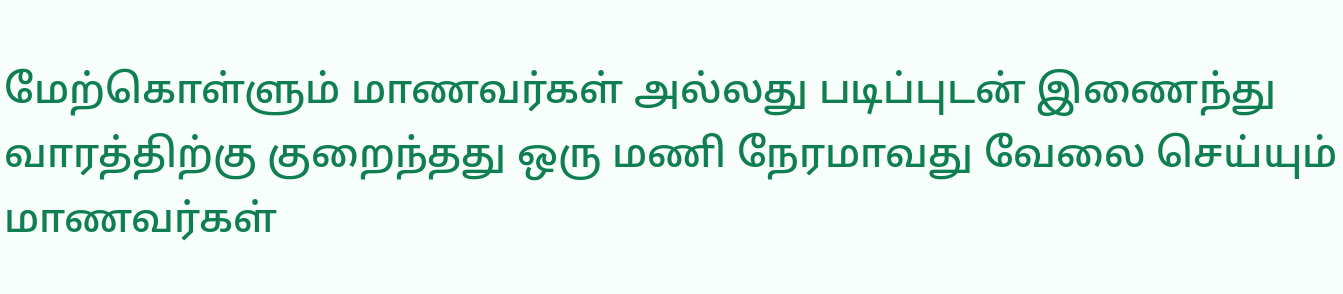மேற்கொள்ளும் மாணவர்கள் அல்லது படிப்புடன் இணைந்து வாரத்திற்கு குறைந்தது ஒரு மணி நேரமாவது வேலை செய்யும் மாணவர்கள்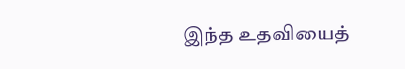இந்த உதவியைத்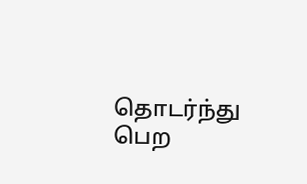தொடர்ந்து பெற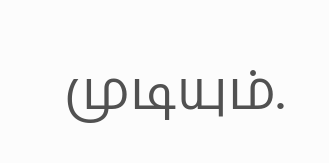முடியும்.